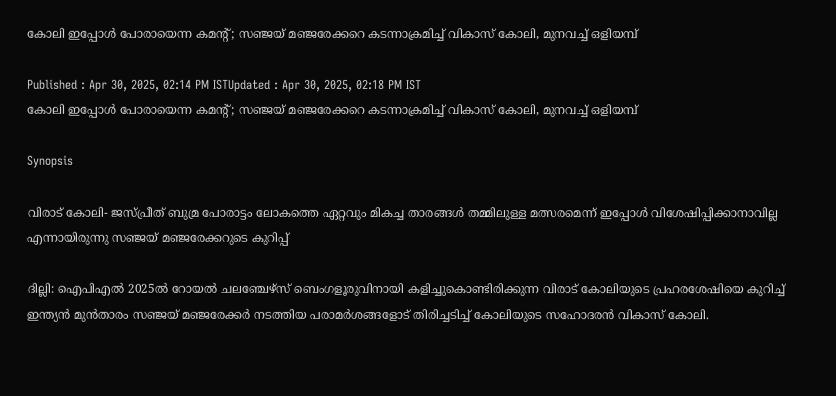കോലി ഇപ്പോള്‍ പോരായെന്ന കമന്‍റ്; സഞ്ജയ് മഞ്ജരേക്കറെ കടന്നാക്രമിച്ച് വികാസ് കോലി, മുനവച്ച് ഒളിയമ്പ്

Published : Apr 30, 2025, 02:14 PM ISTUpdated : Apr 30, 2025, 02:18 PM IST
കോലി ഇപ്പോള്‍ പോരായെന്ന കമന്‍റ്; സഞ്ജയ് മഞ്ജരേക്കറെ കടന്നാക്രമിച്ച് വികാസ് കോലി, മുനവച്ച് ഒളിയമ്പ്

Synopsis

വിരാട് കോലി- ജസ്പ്രീത് ബുമ്ര പോരാട്ടം ലോകത്തെ ഏറ്റവും മികച്ച താരങ്ങള്‍ തമ്മിലുള്ള മത്സരമെന്ന് ഇപ്പോള്‍ വിശേഷിപ്പിക്കാനാവില്ല എന്നായിരുന്നു സഞ്ജയ് മഞ്ജരേക്കറുടെ കുറിപ്പ്

ദില്ലി: ഐപിഎല്‍ 2025ല്‍ റോയല്‍ ചലഞ്ചേഴ്സ് ബെംഗളൂരുവിനായി കളിച്ചുകൊണ്ടിരിക്കുന്ന വിരാട് കോലിയുടെ പ്രഹരശേഷിയെ കുറിച്ച് ഇന്ത്യന്‍ മുന്‍താരം സഞ്ജയ് മഞ്ജരേക്കര്‍ നടത്തിയ പരാമര്‍ശങ്ങളോട് തിരിച്ചടിച്ച് കോലിയുടെ സഹോദരന്‍ വികാസ് കോലി.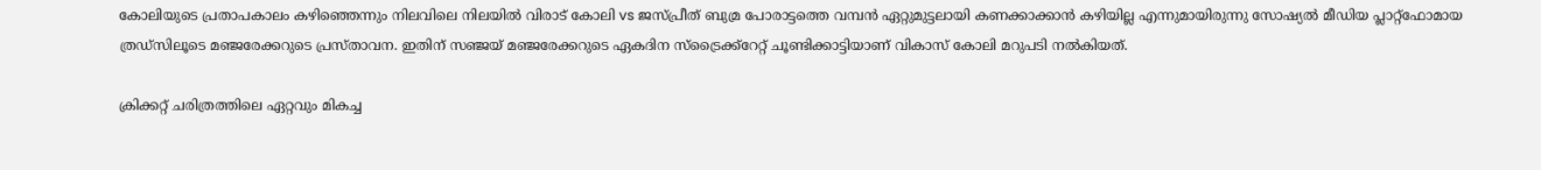കോലിയുടെ പ്രതാപകാലം കഴിഞ്ഞെന്നും നിലവിലെ നിലയില്‍ വിരാട് കോലി vs ജസ്‌പ്രീത് ബുമ്ര പോരാട്ടത്തെ വമ്പന്‍ ഏറ്റുമുട്ടലായി കണക്കാക്കാന്‍ കഴിയില്ല എന്നുമായിരുന്നു സോഷ്യല്‍ മീഡിയ പ്ലാറ്റ്‌ഫോമായ ത്രഡ്‌സിലൂടെ മഞ്ജരേക്കറുടെ പ്രസ്‌താവന. ഇതിന് സഞ്ജയ് മഞ്ജരേക്കറുടെ ഏകദിന സ്ട്രൈക്ക്റേറ്റ് ചൂണ്ടിക്കാട്ടിയാണ് വികാസ് കോലി മറുപടി നല്‍കിയത്.

ക്രിക്കറ്റ് ചരിത്രത്തിലെ ഏറ്റവും മികച്ച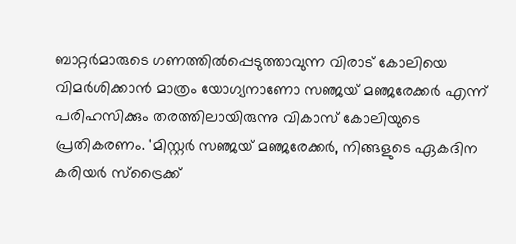ബാറ്റര്‍മാരുടെ ഗണത്തില്‍പ്പെടുത്താവുന്ന വിരാട് കോലിയെ വിമര്‍ശിക്കാന്‍ മാത്രം യോഗ്യനാണോ സഞ്ജയ് മഞ്ജരേക്കര്‍ എന്ന് പരിഹസിക്കും തരത്തിലായിരുന്നു വികാസ് കോലിയുടെ പ്രതികരണം. 'മിസ്റ്റര്‍ സഞ്ജയ് മഞ്ജരേക്കര്‍, നിങ്ങളുടെ ഏകദിന കരിയര്‍ സ്ട്രൈക്ക്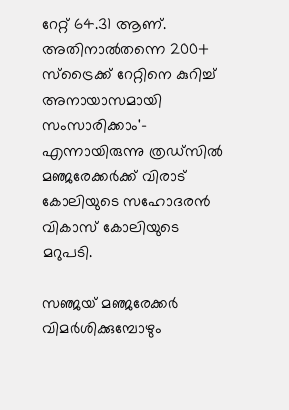റേറ്റ് 64.31 ആണ്. അതിനാല്‍തന്നെ 200+ സ്ട്രൈക്ക് റേറ്റിനെ കുറിച്ച് അനായാസമായി സംസാരിക്കാം'- എന്നായിരുന്നു ത്രഡ്‌സില്‍ മഞ്ജരേക്കര്‍ക്ക് വിരാട് കോലിയുടെ സഹോദരന്‍ വികാസ് കോലിയുടെ മറുപടി.

സഞ്ജയ് മഞ്ജരേക്കര്‍ വിമര്‍ശിക്കുമ്പോഴും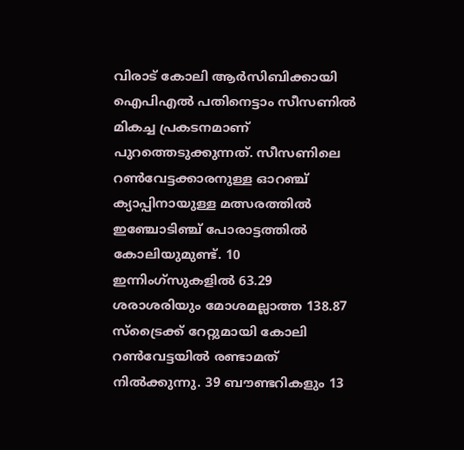വിരാട് കോലി ആര്‍സിബിക്കായി ഐപിഎല്‍ പതിനെട്ടാം സീസണില്‍ മികച്ച പ്രകടനമാണ് പുറത്തെടുക്കുന്നത്. സീസണിലെ റണ്‍വേട്ടക്കാരനുള്ള ഓറഞ്ച് ക്യാപ്പിനായുള്ള മത്സരത്തില്‍ ഇഞ്ചോടിഞ്ച് പോരാട്ടത്തില്‍ കോലിയുമുണ്ട്. 10 ഇന്നിംഗ്‌സുകളില്‍ 63.29 ശരാശരിയും മോശമല്ലാത്ത 138.87 സ്ട്രൈക്ക് റേറ്റുമായി കോലി റണ്‍വേട്ടയില്‍ രണ്ടാമത് നില്‍ക്കുന്നു. 39 ബൗണ്ടറികളും 13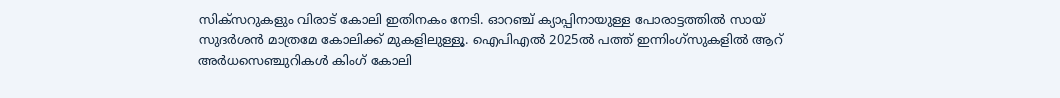സിക്‌സറുകളും വിരാട് കോലി ഇതിനകം നേടി. ഓറഞ്ച് ക്യാപ്പിനായുള്ള പോരാട്ടത്തില്‍ സായ് സുദര്‍ശന്‍ മാത്രമേ കോലിക്ക് മുകളിലുള്ളൂ. ഐപിഎല്‍ 2025ല്‍ പത്ത് ഇന്നിംഗ്‌സുകളില്‍ ആറ് അര്‍ധസെഞ്ചുറികള്‍ കിംഗ് കോലി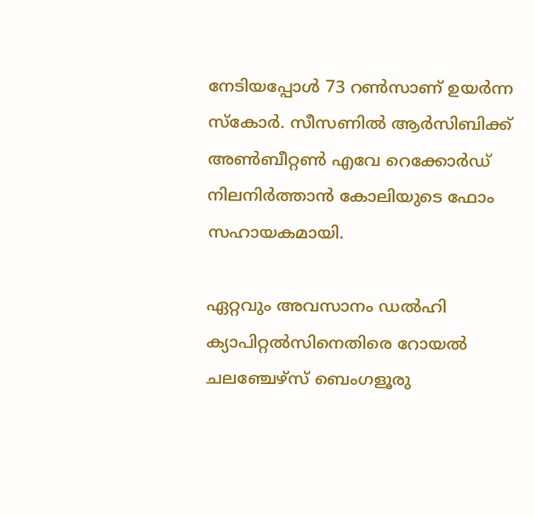നേടിയപ്പോള്‍ 73 റണ്‍സാണ് ഉയര്‍ന്ന സ്കോര്‍. സീസണില്‍ ആര്‍സിബിക്ക് അണ്‍ബീറ്റണ്‍ എവേ റെക്കോര്‍ഡ് നിലനിര്‍ത്താന്‍ കോലിയുടെ ഫോം സഹായകമായി.

ഏറ്റവും അവസാനം ഡല്‍ഹി ക്യാപിറ്റല്‍സിനെതിരെ റോയല്‍ ചലഞ്ചേഴ്സ് ബെംഗളൂരു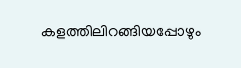കളത്തിലിറങ്ങിയപ്പോഴും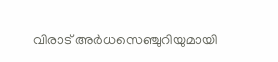വിരാട് അര്‍ധസെഞ്ചുറിയുമായി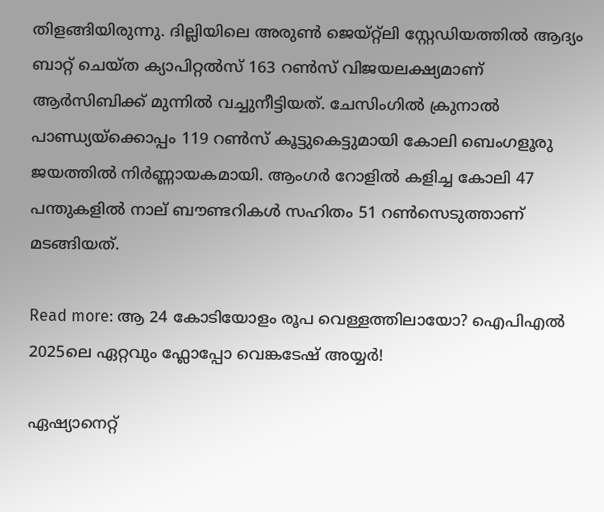തിളങ്ങിയിരുന്നു. ദില്ലിയിലെ അരുണ്‍ ജെയ്‌റ്റ്‌ലി സ്റ്റേഡിയത്തില്‍ ആദ്യം ബാറ്റ് ചെയ്ത ക്യാപിറ്റല്‍സ് 163 റണ്‍സ് വിജയലക്ഷ്യമാണ് ആര്‍സിബിക്ക് മുന്നില്‍ വച്ചുനീട്ടിയത്. ചേസിംഗില്‍ ക്രുനാല്‍ പാണ്ഡ്യയ്ക്കൊപ്പം 119 റണ്‍സ് കൂട്ടുകെട്ടുമായി കോലി ബെംഗളൂരു ജയത്തില്‍ നിര്‍ണ്ണായകമായി. ആംഗര്‍ റോളില്‍ കളിച്ച കോലി 47 പന്തുകളില്‍ നാല് ബൗണ്ടറികള്‍ സഹിതം 51 റണ്‍സെടുത്താണ് മടങ്ങിയത്.

Read more: ആ 24 കോടിയോളം രൂപ വെള്ളത്തിലായോ? ഐപിഎല്‍ 2025ലെ ഏറ്റവും ഫ്ലോപ്പോ വെങ്കടേഷ് അയ്യര്‍!

ഏഷ്യാനെറ്റ്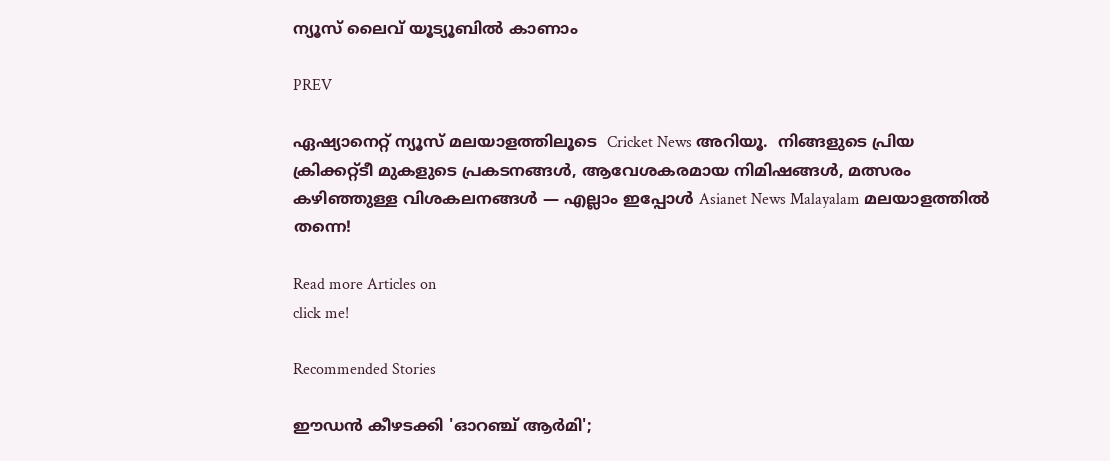ന്യൂസ് ലൈവ് യൂട്യൂബിൽ കാണാം

PREV

ഏഷ്യാനെറ്റ് ന്യൂസ് മലയാളത്തിലൂടെ  Cricket News അറിയൂ.  നിങ്ങളുടെ പ്രിയ ക്രിക്കറ്റ്ടീ മുകളുടെ പ്രകടനങ്ങൾ, ആവേശകരമായ നിമിഷങ്ങൾ, മത്സരം കഴിഞ്ഞുള്ള വിശകലനങ്ങൾ — എല്ലാം ഇപ്പോൾ Asianet News Malayalam മലയാളത്തിൽ തന്നെ!

Read more Articles on
click me!

Recommended Stories

ഈഡൻ കീഴടക്കി 'ഓറഞ്ച് ആർമി';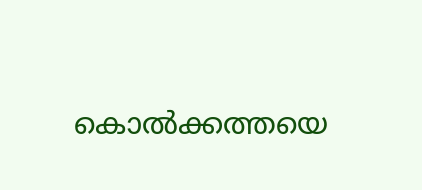കൊൽക്കത്തയെ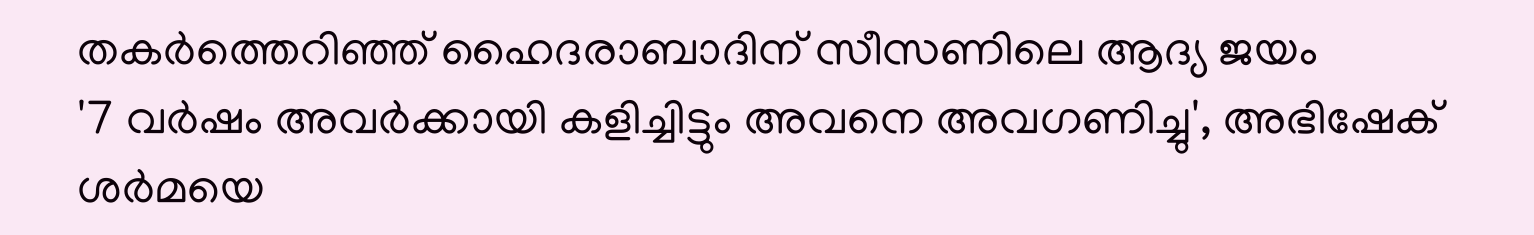തകർത്തെറിഞ്ഞ് ഹൈദരാബാദിന് സീസണിലെ ആദ്യ ജയം
'7 വർഷം അവര്‍ക്കായി കളിച്ചിട്ടും അവനെ അവഗണിച്ചു', അഭിഷേക് ശർമയെ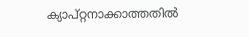ക്യാപ്റ്റനാക്കാത്തതിൽ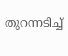തുറന്നടിച്ച്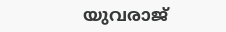യുവരാജ്